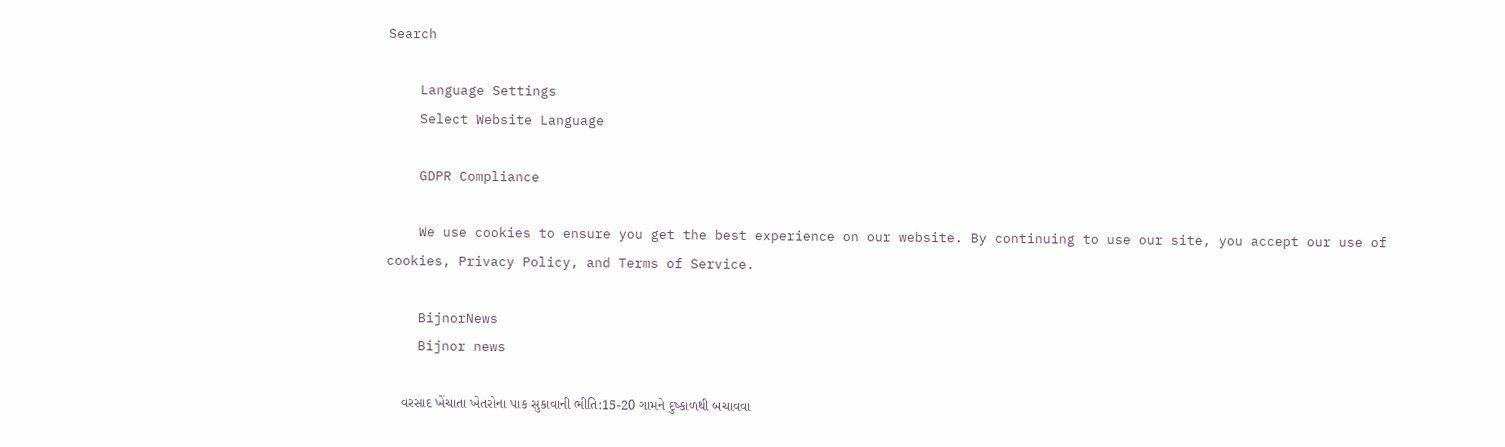Search

    Language Settings
    Select Website Language

    GDPR Compliance

    We use cookies to ensure you get the best experience on our website. By continuing to use our site, you accept our use of cookies, Privacy Policy, and Terms of Service.

    BijnorNews
    Bijnor news

    વરસાદ ખેંચાતા ખેતરોના પાક સુકાવાની ભીતિ:15-20 ગામને દુષ્કાળથી બચાવવા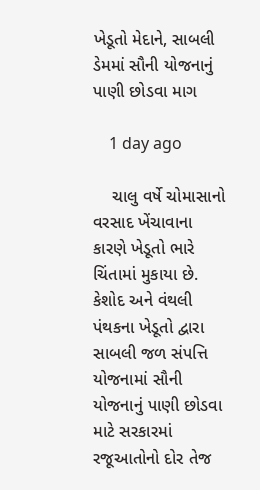ખેડૂતો મેદાને, સાબલી ડેમમાં સૌની યોજનાનું પાણી છોડવા માગ

    1 day ago

    ચાલુ વર્ષે ચોમાસાનો વરસાદ ખેંચાવાના કારણે ખેડૂતો ભારે ચિંતામાં મુકાયા છે. કેશોદ અને વંથલી પંથકના ખેડૂતો દ્વારા સાબલી જળ સંપત્તિ યોજનામાં સૌની યોજનાનું પાણી છોડવા માટે સરકારમાં રજૂઆતોનો દોર તેજ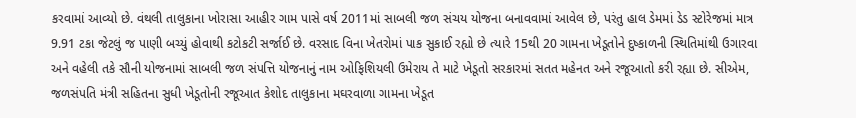કરવામાં આવ્યો છે. વંથલી તાલુકાના ખોરાસા આહીર ગામ પાસે વર્ષ 2011માં સાબલી જળ સંચય યોજના બનાવવામાં આવેલ છે, પરંતુ હાલ ડેમમાં ડેડ સ્ટોરેજમાં માત્ર 9.91 ટકા જેટલું જ પાણી બચ્યું હોવાથી કટોકટી સર્જાઈ છે. વરસાદ વિના ખેતરોમાં પાક સુકાઈ રહ્યો છે ત્યારે 15થી 20 ગામના ખેડૂતોને દુષ્કાળની સ્થિતિમાંથી ઉગારવા અને વહેલી તકે સૌની યોજનામાં સાબલી જળ સંપત્તિ યોજનાનું નામ ઓફિશિયલી ઉમેરાય તે માટે ખેડૂતો સરકારમાં સતત મહેનત અને રજૂઆતો કરી રહ્યા છે. સીએમ, જળસંપતિ મંત્રી સહિતના સુધી ખેડૂતોની રજૂઆત કેશોદ તાલુકાના મઘરવાળા ગામના ખેડૂત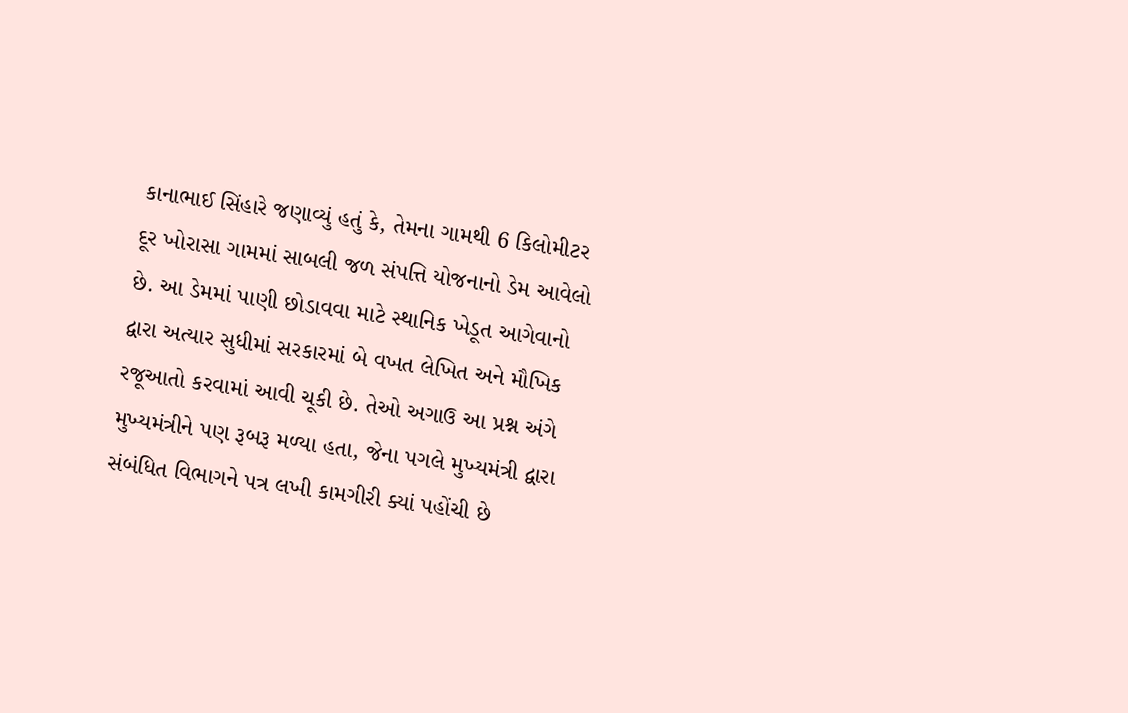કાનાભાઈ સિંહારે જણાવ્યું હતું કે, તેમના ગામથી 6 કિલોમીટર દૂર ખોરાસા ગામમાં સાબલી જળ સંપત્તિ યોજનાનો ડેમ આવેલો છે. આ ડેમમાં પાણી છોડાવવા માટે સ્થાનિક ખેડૂત આગેવાનો દ્વારા અત્યાર સુધીમાં સરકારમાં બે વખત લેખિત અને મૌખિક રજૂઆતો કરવામાં આવી ચૂકી છે. તેઓ અગાઉ આ પ્રશ્ન અંગે મુખ્યમંત્રીને પણ રૂબરૂ મળ્યા હતા, જેના પગલે મુખ્યમંત્રી દ્વારા સંબંધિત વિભાગને પત્ર લખી કામગીરી ક્યાં પહોંચી છે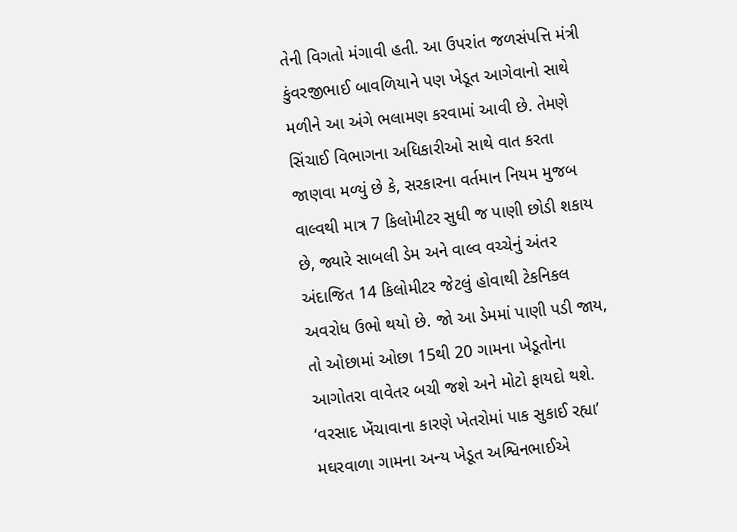તેની વિગતો મંગાવી હતી. આ ઉપરાંત જળસંપત્તિ મંત્રી કુંવરજીભાઈ બાવળિયાને પણ ખેડૂત આગેવાનો સાથે મળીને આ અંગે ભલામણ કરવામાં આવી છે. તેમણે સિંચાઈ વિભાગના અધિકારીઓ સાથે વાત કરતા જાણવા મળ્યું છે કે, સરકારના વર્તમાન નિયમ મુજબ વાલ્વથી માત્ર 7 કિલોમીટર સુધી જ પાણી છોડી શકાય છે, જ્યારે સાબલી ડેમ અને વાલ્વ વચ્ચેનું અંતર અંદાજિત 14 કિલોમીટર જેટલું હોવાથી ટેકનિકલ અવરોધ ઉભો થયો છે. જો આ ડેમમાં પાણી પડી જાય, તો ઓછામાં ઓછા 15થી 20 ગામના ખેડૂતોના આગોતરા વાવેતર બચી જશે અને મોટો ફાયદો થશે. ‘વરસાદ ખેંચાવાના કારણે ખેતરોમાં પાક સુકાઈ રહ્યા’ મઘરવાળા ગામના અન્ય ખેડૂત અશ્વિનભાઈએ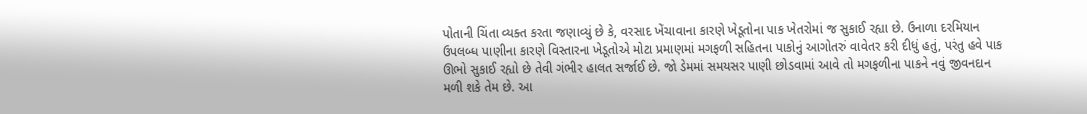પોતાની ચિંતા વ્યક્ત કરતા જણાવ્યું છે કે, વરસાદ ખેંચાવાના કારણે ખેડૂતોના પાક ખેતરોમાં જ સુકાઈ રહ્યા છે. ઉનાળા દરમિયાન ઉપલબ્ધ પાણીના કારણે વિસ્તારના ખેડૂતોએ મોટા પ્રમાણમાં મગફળી સહિતના પાકોનું આગોતરું વાવેતર કરી દીધું હતું, પરંતુ હવે પાક ઊભો સુકાઈ રહ્યો છે તેવી ગંભીર હાલત સર્જાઈ છે. જો ડેમમાં સમયસર પાણી છોડવામાં આવે તો મગફળીના પાકને નવું જીવનદાન મળી શકે તેમ છે. આ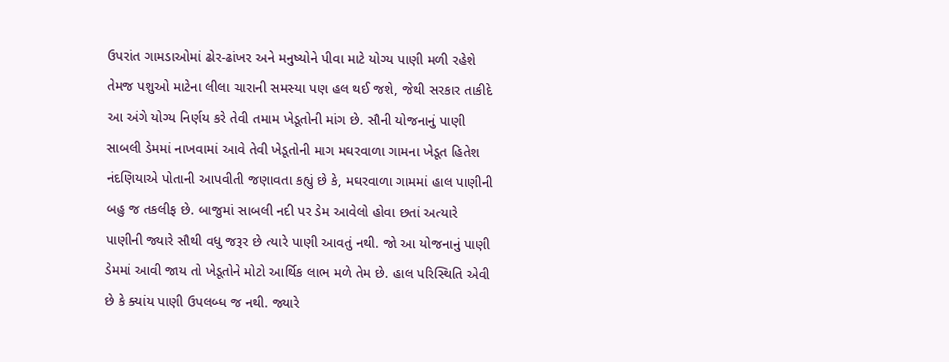ઉપરાંત ગામડાઓમાં ઢોર-ઢાંખર અને મનુષ્યોને પીવા માટે યોગ્ય પાણી મળી રહેશે તેમજ પશુઓ માટેના લીલા ચારાની સમસ્યા પણ હલ થઈ જશે, જેથી સરકાર તાકીદે આ અંગે યોગ્ય નિર્ણય કરે તેવી તમામ ખેડૂતોની માંગ છે. સૌની યોજનાનું પાણી સાબલી ડેમમાં નાખવામાં આવે તેવી ખેડૂતોની માગ મઘરવાળા ગામના ખેડૂત હિતેશ નંદણિયાએ પોતાની આપવીતી જણાવતા કહ્યું છે કે, મઘરવાળા ગામમાં હાલ પાણીની બહુ જ તકલીફ છે. બાજુમાં સાબલી નદી પર ડેમ આવેલો હોવા છતાં અત્યારે પાણીની જ્યારે સૌથી વધુ જરૂર છે ત્યારે પાણી આવતું નથી. જો આ યોજનાનું પાણી ડેમમાં આવી જાય તો ખેડૂતોને મોટો આર્થિક લાભ મળે તેમ છે. હાલ પરિસ્થિતિ એવી છે કે ક્યાંય પાણી ઉપલબ્ધ જ નથી. જ્યારે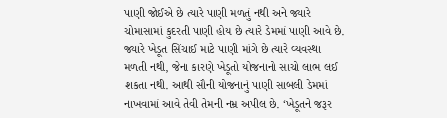પાણી જોઈએ છે ત્યારે પાણી મળતું નથી અને જ્યારે ચોમાસામાં કુદરતી પાણી હોય છે ત્યારે ડેમમાં પાણી આવે છે. જ્યારે ખેડૂત સિંચાઈ માટે પાણી માંગે છે ત્યારે વ્યવસ્થા મળતી નથી, જેના કારણે ખેડૂતો યોજનાનો સાચો લાભ લઈ શકતા નથી. આથી સૌની યોજનાનું પાણી સાબલી ડેમમાં નાખવામાં આવે તેવી તેમની નમ્ર અપીલ છે. ‘ખેડૂતને જરૂર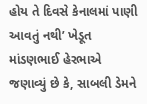હોય તે દિવસે કેનાલમાં પાણી આવતું નથી’ ખેડૂત માંડણભાઈ હેરભાએ જણાવ્યું છે કે, સાબલી ડેમને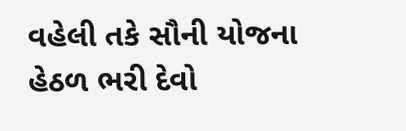વહેલી તકે સૌની યોજના હેઠળ ભરી દેવો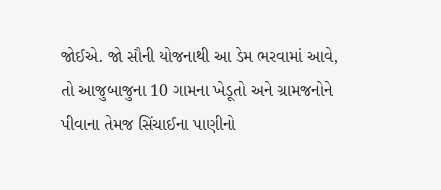જોઈએ. જો સૌની યોજનાથી આ ડેમ ભરવામાં આવે, તો આજુબાજુના 10 ગામના ખેડૂતો અને ગ્રામજનોને પીવાના તેમજ સિંચાઈના પાણીનો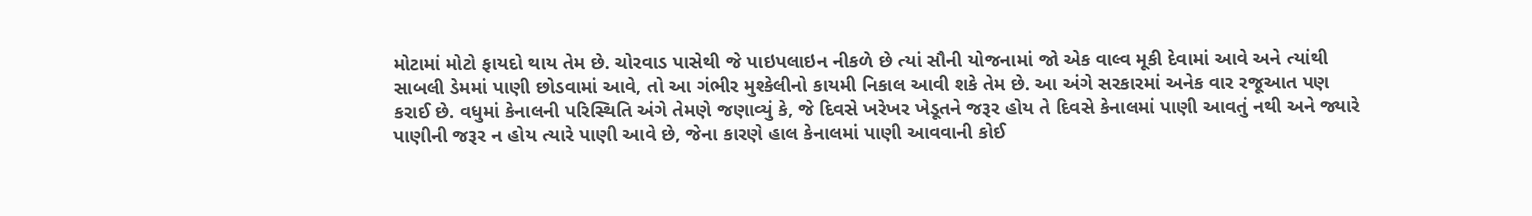મોટામાં મોટો ફાયદો થાય તેમ છે. ચોરવાડ પાસેથી જે પાઇપલાઇન નીકળે છે ત્યાં સૌની યોજનામાં જો એક વાલ્વ મૂકી દેવામાં આવે અને ત્યાંથી સાબલી ડેમમાં પાણી છોડવામાં આવે, તો આ ગંભીર મુશ્કેલીનો કાયમી નિકાલ આવી શકે તેમ છે. આ અંગે સરકારમાં અનેક વાર રજૂઆત પણ કરાઈ છે. વધુમાં કેનાલની પરિસ્થિતિ અંગે તેમણે જણાવ્યું કે, જે દિવસે ખરેખર ખેડૂતને જરૂર હોય તે દિવસે કેનાલમાં પાણી આવતું નથી અને જ્યારે પાણીની જરૂર ન હોય ત્યારે પાણી આવે છે, જેના કારણે હાલ કેનાલમાં પાણી આવવાની કોઈ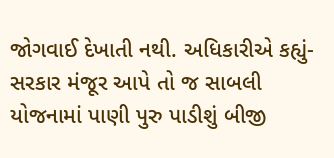જોગવાઈ દેખાતી નથી. અધિકારીએ કહ્યું- સરકાર મંજૂર આપે તો જ સાબલી યોજનામાં પાણી પુરુ પાડીશું બીજી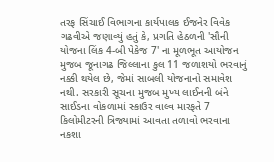તરફ સિંચાઈ વિભાગના કાર્યપાલક ઈજનેર વિવેક ગઢવીએ જણાવ્યું હતું કે, પ્રગતિ હેઠળની 'સૌની યોજના લિંક 4-બી પેકેજ 7' ના મૂળભૂત આયોજન મુજબ જૂનાગઢ જિલ્લાના કુલ 11 જળાશયો ભરવાનું નક્કી થયેલ છે, જેમાં સાબલી યોજનાનો સમાવેશ નથી. સરકારી સૂચના મુજબ મુખ્ય લાઈનની બંને સાઈડના વોકળામાં સ્કાઉર વાલ્વ મારફતે 7 કિલોમીટરની ત્રિજ્યામાં આવતા તળાવો ભરવાના નકશા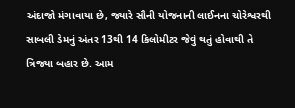અંદાજો મંગાવાયા છે, જ્યારે સૌની યોજનાની લાઈનના ચોરેશ્વરથી સાબલી ડેમનું અંતર 13થી 14 કિલોમીટર જેવું થતું હોવાથી તે ત્રિજ્યા બહાર છે. આમ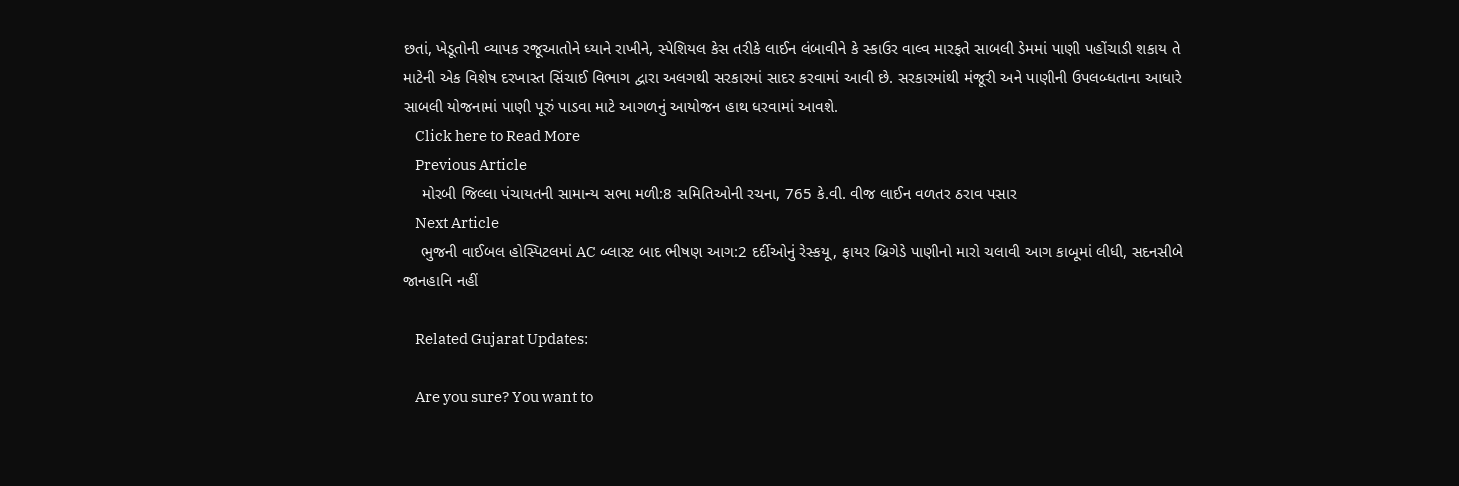છતાં, ખેડૂતોની વ્યાપક રજૂઆતોને ધ્યાને રાખીને, સ્પેશિયલ કેસ તરીકે લાઈન લંબાવીને કે સ્કાઉર વાલ્વ મારફતે સાબલી ડેમમાં પાણી પહોંચાડી શકાય તે માટેની એક વિશેષ દરખાસ્ત સિંચાઈ વિભાગ દ્વારા અલગથી સરકારમાં સાદર કરવામાં આવી છે. સરકારમાંથી મંજૂરી અને પાણીની ઉપલબ્ધતાના આધારે સાબલી યોજનામાં પાણી પૂરું પાડવા માટે આગળનું આયોજન હાથ ધરવામાં આવશે.
    Click here to Read More
    Previous Article
    મોરબી જિલ્લા પંચાયતની સામાન્ય સભા મળી:8 સમિતિઓની રચના, 765 કે.વી. વીજ લાઈન વળતર ઠરાવ પસાર
    Next Article
    ભુજની વાઈબલ હોસ્પિટલમાં AC બ્લાસ્ટ બાદ ભીષણ આગ:2 દર્દીઓનું રેસ્કયૂ, ફાયર બ્રિગેડે પાણીનો મારો ચલાવી આગ કાબૂમાં લીધી, સદનસીબે જાનહાનિ નહીં

    Related Gujarat Updates:

    Are you sure? You want to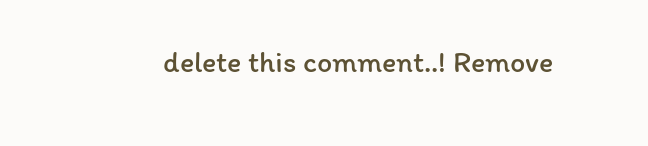delete this comment..! Remove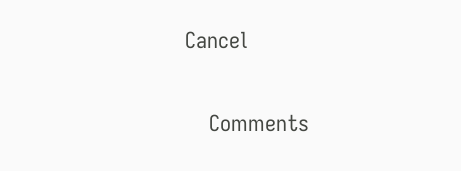Cancel

    Comments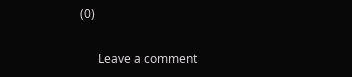(0)

      Leave a comment